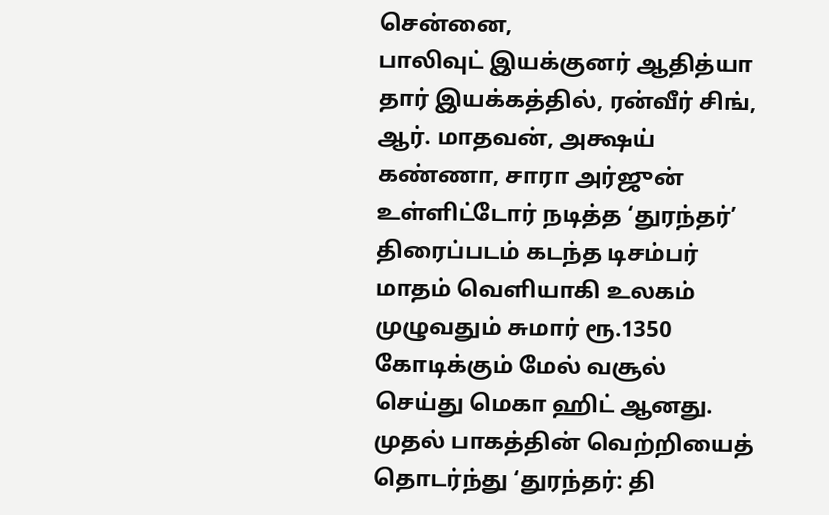சென்னை,
பாலிவுட் இயக்குனர் ஆதித்யா தார் இயக்கத்தில், ரன்வீர் சிங், ஆர். மாதவன், அக்ஷய் கண்ணா, சாரா அர்ஜுன் உள்ளிட்டோர் நடித்த ‘துரந்தர்’ திரைப்படம் கடந்த டிசம்பர் மாதம் வெளியாகி உலகம் முழுவதும் சுமார் ரூ.1350 கோடிக்கும் மேல் வசூல் செய்து மெகா ஹிட் ஆனது.
முதல் பாகத்தின் வெற்றியைத் தொடர்ந்து ‘துரந்தர்: தி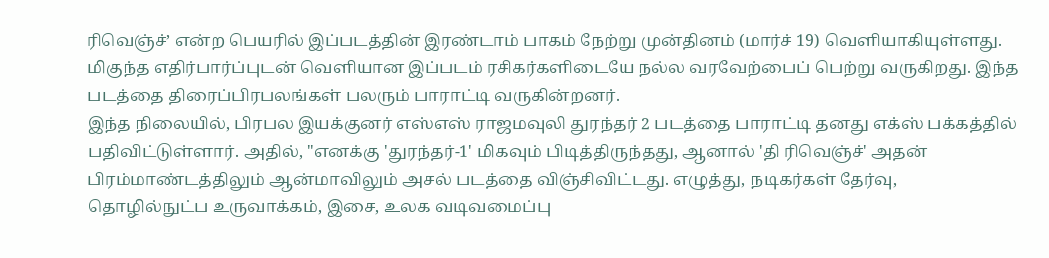ரிவெஞ்ச்’ என்ற பெயரில் இப்படத்தின் இரண்டாம் பாகம் நேற்று முன்தினம் (மார்ச் 19) வெளியாகியுள்ளது. மிகுந்த எதிர்பார்ப்புடன் வெளியான இப்படம் ரசிகர்களிடையே நல்ல வரவேற்பைப் பெற்று வருகிறது. இந்த படத்தை திரைப்பிரபலங்கள் பலரும் பாராட்டி வருகின்றனர்.
இந்த நிலையில், பிரபல இயக்குனர் எஸ்எஸ் ராஜமவுலி துரந்தர் 2 படத்தை பாராட்டி தனது எக்ஸ் பக்கத்தில் பதிவிட்டுள்ளார். அதில், "எனக்கு 'துரந்தர்-1' மிகவும் பிடித்திருந்தது, ஆனால் 'தி ரிவெஞ்ச்' அதன் பிரம்மாண்டத்திலும் ஆன்மாவிலும் அசல் படத்தை விஞ்சிவிட்டது. எழுத்து, நடிகர்கள் தேர்வு, தொழில்நுட்ப உருவாக்கம், இசை, உலக வடிவமைப்பு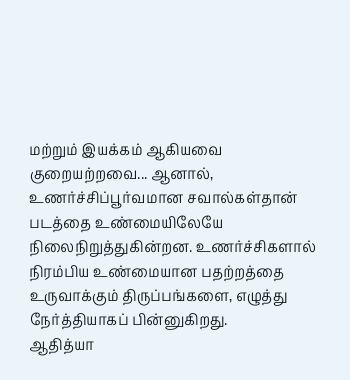மற்றும் இயக்கம் ஆகியவை குறையற்றவை... ஆனால், உணர்ச்சிப்பூர்வமான சவால்கள்தான் படத்தை உண்மையிலேயே நிலைநிறுத்துகின்றன. உணர்ச்சிகளால் நிரம்பிய உண்மையான பதற்றத்தை உருவாக்கும் திருப்பங்களை, எழுத்து நேர்த்தியாகப் பின்னுகிறது.
ஆதித்யா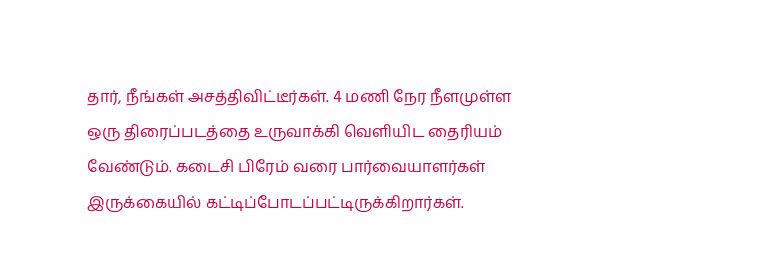தார், நீங்கள் அசத்திவிட்டீர்கள். 4 மணி நேர நீளமுள்ள ஒரு திரைப்படத்தை உருவாக்கி வெளியிட தைரியம் வேண்டும். கடைசி பிரேம் வரை பார்வையாளர்கள் இருக்கையில் கட்டிப்போடப்பட்டிருக்கிறார்கள்.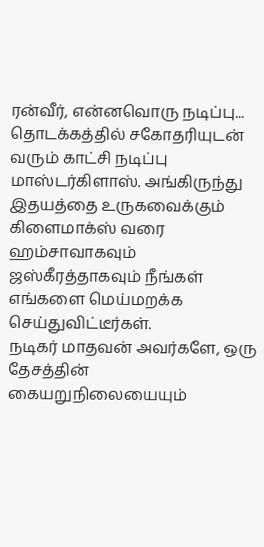ரன்வீர், என்னவொரு நடிப்பு... தொடக்கத்தில் சகோதரியுடன் வரும் காட்சி நடிப்பு மாஸ்டர்கிளாஸ். அங்கிருந்து இதயத்தை உருகவைக்கும் கிளைமாக்ஸ் வரை ஹம்சாவாகவும் ஜஸ்கீரத்தாகவும் நீங்கள் எங்களை மெய்மறக்க செய்துவிட்டீர்கள்.
நடிகர் மாதவன் அவர்களே, ஒரு தேசத்தின் கையறுநிலையையும்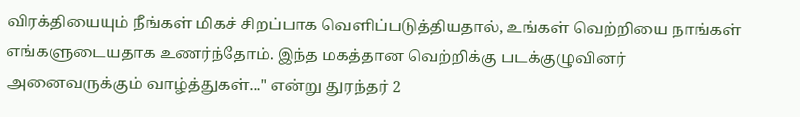விரக்தியையும் நீங்கள் மிகச் சிறப்பாக வெளிப்படுத்தியதால், உங்கள் வெற்றியை நாங்கள் எங்களுடையதாக உணர்ந்தோம். இந்த மகத்தான வெற்றிக்கு படக்குழுவினர் அனைவருக்கும் வாழ்த்துகள்..." என்று துரந்தர் 2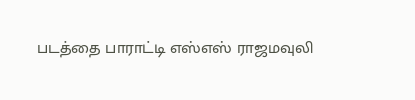படத்தை பாராட்டி எஸ்எஸ் ராஜமவுலி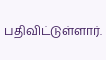பதிவிட்டுள்ளார்.